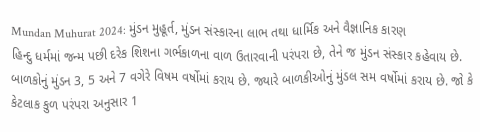Mundan Muhurat 2024: મુંડન મુહૂર્ત, મુંડન સંસ્કારના લાભ તથા ધાર્મિક અને વૈજ્ઞાનિક કારણ
હિન્દુ ધર્મમાં જન્મ પછી દરેક શિશના ગર્ભકાળના વાળ ઉતારવાની પરંપરા છે, તેને જ મુંડન સંસ્કાર કહેવાય છે. બાળકોનું મુંડન 3, 5 અને 7 વગેરે વિષમ વર્ષોમાં કરાય છે. જ્યારે બાળકીઓનું મુંડલ સમ વર્ષોમાં કરાય છે. જો કે કેટલાક કુળ પરંપરા અનુસાર 1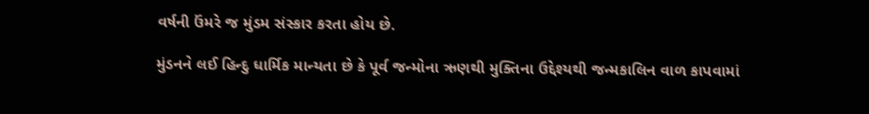વર્ષની ઉંમરે જ મુંડમ સંસ્કાર કરતા હોય છે.

મુંડનને લઈ હિન્દુ ધાર્મિક માન્યતા છે કે પૂર્વ જન્મોના ઋણથી મુક્તિના ઉદ્દેશ્યથી જન્મકાલિન વાળ કાપવામાં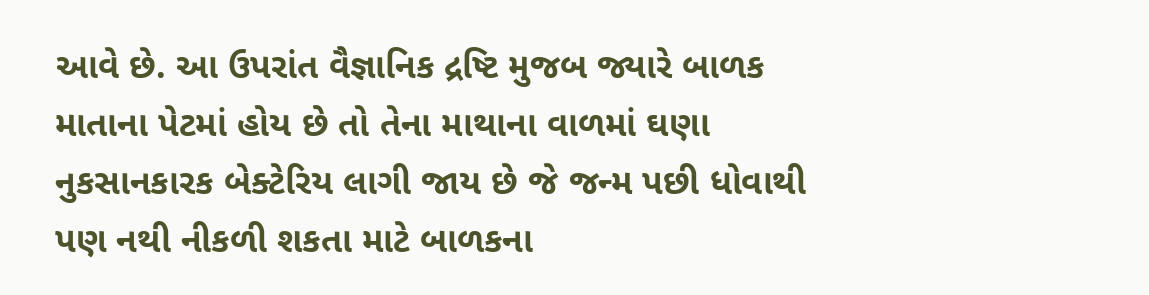આવે છે. આ ઉપરાંત વૈજ્ઞાનિક દ્રષ્ટિ મુજબ જ્યારે બાળક માતાના પેટમાં હોય છે તો તેના માથાના વાળમાં ઘણા નુકસાનકારક બેક્ટેરિય લાગી જાય છે જે જન્મ પછી ધોવાથી પણ નથી નીકળી શકતા માટે બાળકના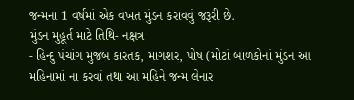જન્મના 1 વર્ષમાં એક વખત મુંડન કરાવવું જરૂરી છે.
મુંડન મુહૂર્ત માટે તિથિ- નક્ષત્ર
- હિન્દુ પંચાંગ મુજબ કારતક, માગશર, પોષ (મોટાં બાળકોનાં મુંડન આ મહિનામાં ના કરવાં તથા આ મહિને જન્મ લેનાર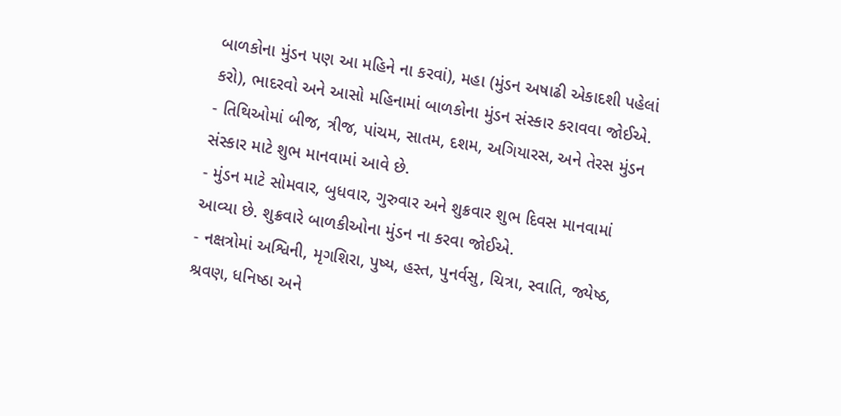બાળકોના મુંડન પણ આ મહિને ના કરવાં), મહા (મુંડન અષાઢી એકાદશી પહેલાં કરો), ભાદરવો અને આસો મહિનામાં બાળકોના મુંડન સંસ્કાર કરાવવા જોઈએ.
- તિથિઓમાં બીજ, ત્રીજ, પાંચમ, સાતમ, દશમ, અગિયારસ, અને તેરસ મુંડન સંસ્કાર માટે શુભ માનવામાં આવે છે.
- મુંડન માટે સોમવાર, બુધવાર, ગુરુવાર અને શુક્રવાર શુભ દિવસ માનવામાં આવ્યા છે. શુક્રવારે બાળકીઓના મુંડન ના કરવા જોઈએ.
- નક્ષત્રોમાં અશ્વિની, મૃગશિરા, પુષ્ય, હસ્ત, પુનર્વસુ, ચિત્રા, સ્વાતિ, જ્યેષ્ઠ, શ્રવણ, ધનિષ્ઠા અને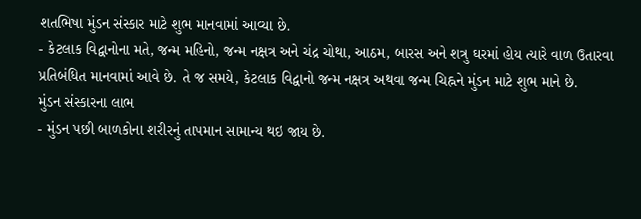શતભિષા મુંડન સંસ્કાર માટે શુભ માનવામાં આવ્યા છે.
- કેટલાક વિદ્વાનોના મતે, જન્મ મહિનો, જન્મ નક્ષત્ર અને ચંદ્ર ચોથા, આઠમ, બારસ અને શત્રુ ઘરમાં હોય ત્યારે વાળ ઉતારવા પ્રતિબંધિત માનવામાં આવે છે. તે જ સમયે, કેટલાક વિદ્વાનો જન્મ નક્ષત્ર અથવા જન્મ ચિહ્નને મુંડન માટે શુભ માને છે.
મુંડન સંસ્કારના લાભ
- મુંડન પછી બાળકોના શરીરનું તાપમાન સામાન્ય થઇ જાય છે.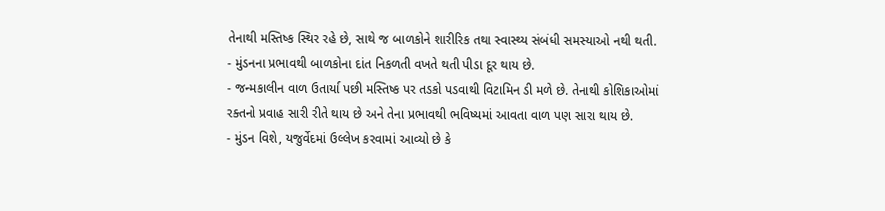તેનાથી મસ્તિષ્ક સ્થિર રહે છે, સાથે જ બાળકોને શારીરિક તથા સ્વાસ્થ્ય સંબંધી સમસ્યાઓ નથી થતી.
- મુંડનના પ્રભાવથી બાળકોના દાંત નિકળતી વખતે થતી પીડા દૂર થાય છે.
- જન્મકાલીન વાળ ઉતાર્યા પછી મસ્તિષ્ક પર તડકો પડવાથી વિટામિન ડી મળે છે. તેનાથી કોશિકાઓમાં રક્તનો પ્રવાહ સારી રીતે થાય છે અને તેના પ્રભાવથી ભવિષ્યમાં આવતા વાળ પણ સારા થાય છે.
- મુંડન વિશે, યજુર્વેદમાં ઉલ્લેખ કરવામાં આવ્યો છે કે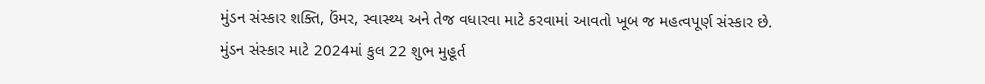મુંડન સંસ્કાર શક્તિ, ઉંમર, સ્વાસ્થ્ય અને તેજ વધારવા માટે કરવામાં આવતો ખૂબ જ મહત્વપૂર્ણ સંસ્કાર છે.
મુંડન સંસ્કાર માટે 2024માં કુલ 22 શુભ મુહૂર્ત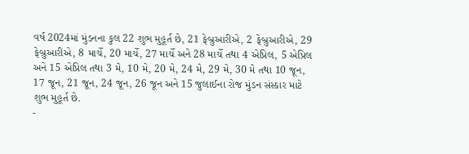વર્ષ 2024માં મુંડનના કુલ 22 શુભ મુહૂર્ત છે, 21 ફેબ્રુઆરીએ, 2 ફેબ્રુઆરીએ, 29 ફેબ્રુઆરીએ, 8 માર્ચે, 20 માર્ચે, 27 માર્ચે અને 28 માર્ચે તથા 4 એપ્રિલ, 5 એપ્રિલ અને 15 એપ્રિલ તથા 3 મે, 10 મે, 20 મે, 24 મે, 29 મે, 30 મે તથા 10 જૂન, 17 જૂન, 21 જૂન, 24 જૂન, 26 જૂન અને 15 જુલાઈના રોજ મુંડન સંસ્કાર માટે શુભ મુહૂર્ત છે.
-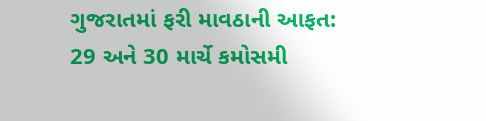ગુજરાતમાં ફરી માવઠાની આફત: 29 અને 30 માર્ચે કમોસમી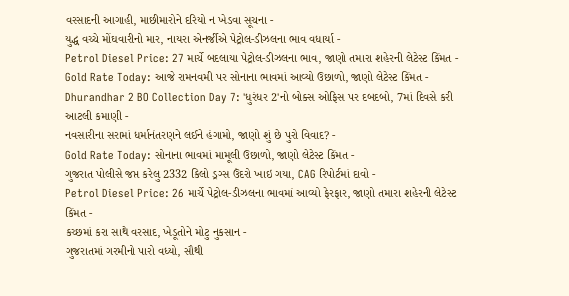વરસાદની આગાહી, માછીમારોને દરિયો ન ખેડવા સૂચના -
યુદ્ધ વચ્ચે મોંઘવારીનો માર, નાયરા એનર્જીએ પેટ્રોલ-ડીઝલના ભાવ વધાર્યા -
Petrol Diesel Price: 27 માર્ચે બદલાયા પેટ્રોલ-ડીઝલના ભાવ, જાણો તમારા શહેરની લેટેસ્ટ કિંમત -
Gold Rate Today: આજે રામનવમી પર સોનાના ભાવમાં આવ્યો ઉછાળો, જાણો લેટેસ્ટ કિંમત -
Dhurandhar 2 BO Collection Day 7: 'ધુરંધર 2'નો બોક્સ ઓફિસ પર દબદબો, 7માં દિવસે કરી આટલી કમાણી -
નવસારીના સરામાં ધર્માનંતરણને લઈને હંગામો, જાણો શું છે પુરો વિવાદ? -
Gold Rate Today: સોનાના ભાવમાં મામૂલી ઉછાળો, જાણો લેટેસ્ટ કિંમત -
ગુજરાત પોલીસે જપ્ત કરેલુ 2332 કિલો ડ્રગ્સ ઉંદરો ખાઇ ગયા, CAG રિપોર્ટમાં દાવો -
Petrol Diesel Price: 26 માર્ચે પેટ્રોલ-ડીઝલના ભાવમાં આવ્યો ફેરફાર, જાણો તમારા શહેરની લેટેસ્ટ કિંમત -
કચ્છમાં કરા સાથે વરસાદ, ખેડૂતોને મોટુ નુકસાન -
ગુજરાતમાં ગરમીનો પારો વધ્યો, સૌથી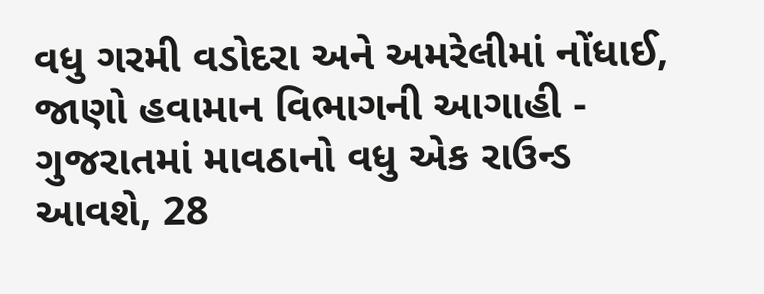વધુ ગરમી વડોદરા અને અમરેલીમાં નોંધાઈ, જાણો હવામાન વિભાગની આગાહી -
ગુજરાતમાં માવઠાનો વધુ એક રાઉન્ડ આવશે, 28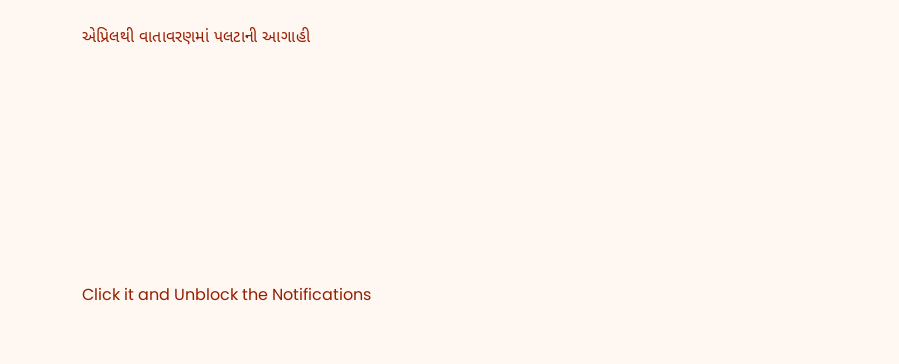એપ્રિલથી વાતાવરણમાં પલટાની આગાહી









Click it and Unblock the Notifications